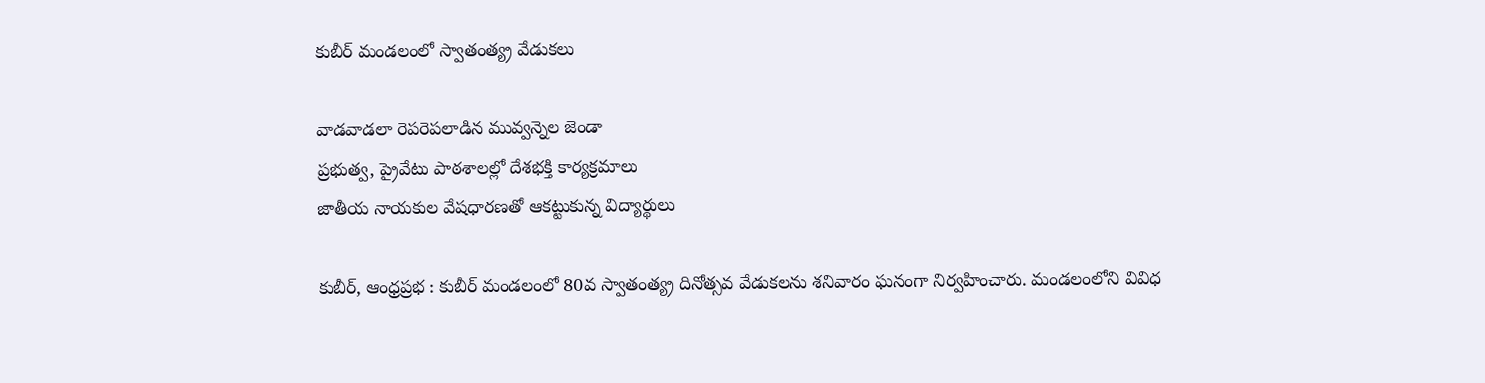కుబీర్‌ మండలంలో స్వాతంత్య్ర వేడుకలు

వాడవాడలా రెపరెపలాడిన మువ్వన్నెల జెండా
ప్రభుత్వ, ప్రైవేటు పాఠశాలల్లో దేశభక్తి కార్యక్రమాలు
జాతీయ నాయకుల వేషధారణతో ఆకట్టుకున్న విద్యార్థులు

కుబీర్‌, ఆంధ్రప్రభ : కుబీర్‌ మండలంలో 80వ స్వాతంత్య్ర దినోత్సవ వేడుకలను శనివారం ఘనంగా నిర్వహించారు. మండలంలోని వివిధ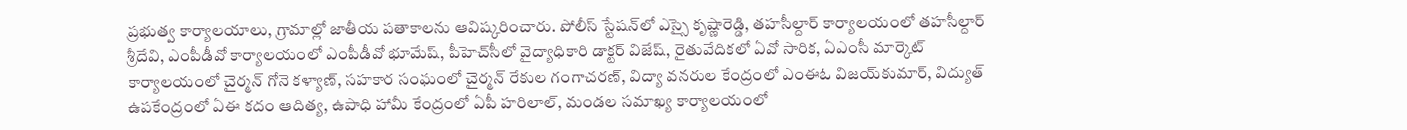ప్రభుత్వ కార్యాలయాలు, గ్రామాల్లో జాతీయ పతాకాలను ఆవిష్కరించారు. పోలీస్‌ స్టేషన్‌లో ఎస్సై కృష్ణారెడ్డి, తహసీల్దార్‌ కార్యాలయంలో తహసీల్దార్‌ శ్రీదేవి, ఎంపీడీవో కార్యాలయంలో ఎంపీడీవో భూమేష్‌, పీహెచ్‌సీలో వైద్యాధికారి డాక్టర్‌ విజేష్‌, రైతువేదికలో ఏవో సారిక, ఏఎంసీ మార్కెట్‌ కార్యాలయంలో చైర్మన్‌ గోనె కళ్యాణ్‌, సహకార సంఘంలో చైర్మన్‌ రేకుల గంగాచరణ్‌, విద్యా వనరుల కేంద్రంలో ఎంఈఓ విజయ్‌కుమార్‌, విద్యుత్‌ ఉపకేంద్రంలో ఏఈ కదం ఆదిత్య, ఉపాధి హామీ కేంద్రంలో ఏపీ హరిలాల్‌, మండల సమాఖ్య కార్యాలయంలో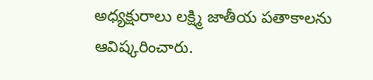అధ్యక్షురాలు లక్ష్మి జాతీయ పతాకాలను ఆవిష్కరించారు.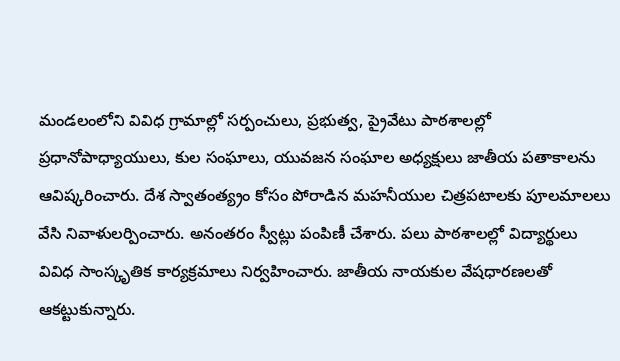మండలంలోని వివిధ గ్రామాల్లో సర్పంచులు, ప్రభుత్వ, ప్రైవేటు పాఠశాలల్లో ప్రధానోపాధ్యాయులు, కుల సంఘాలు, యువజన సంఘాల అధ్యక్షులు జాతీయ పతాకాలను ఆవిష్కరించారు. దేశ స్వాతంత్య్రం కోసం పోరాడిన మహనీయుల చిత్రపటాలకు పూలమాలలు వేసి నివాళులర్పించారు. అనంతరం స్వీట్లు పంపిణీ చేశారు. పలు పాఠశాలల్లో విద్యార్థులు వివిధ సాంస్కృతిక కార్యక్రమాలు నిర్వహించారు. జాతీయ నాయకుల వేషధారణలతో ఆకట్టుకున్నారు.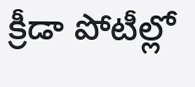క్రీడా పోటీల్లో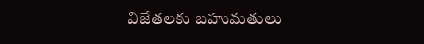విజేతలకు బహుమతులు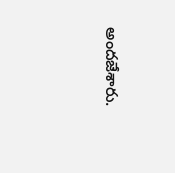అందజేశారు.